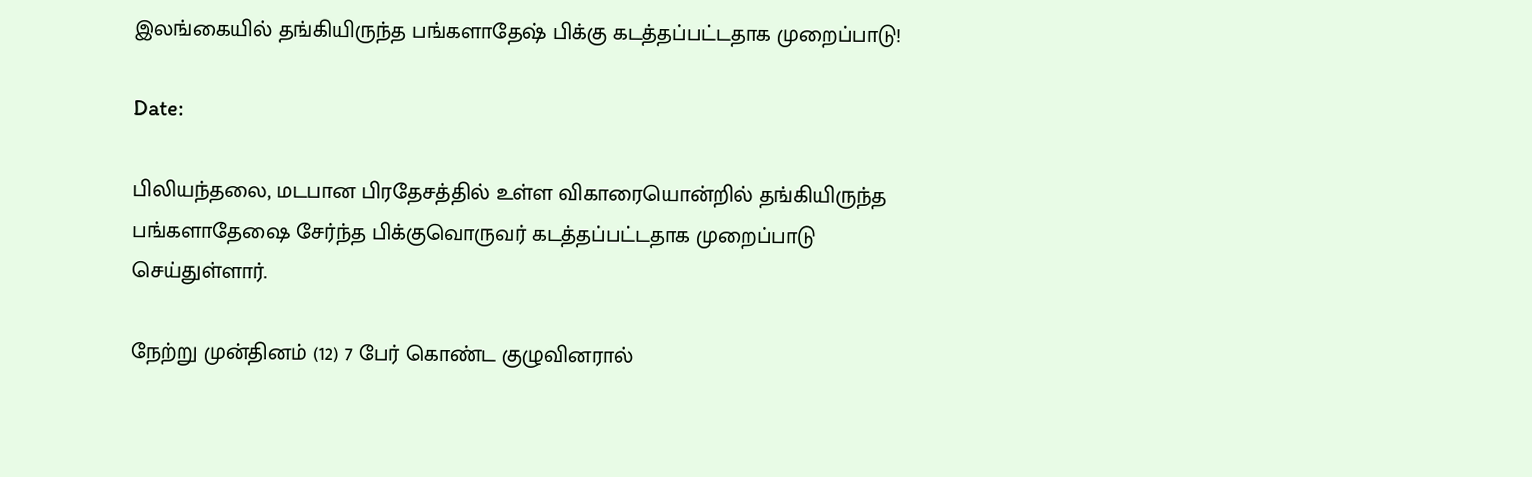இலங்கையில் தங்கியிருந்த பங்களாதேஷ் பிக்கு கடத்தப்பட்டதாக முறைப்பாடு!

Date:

பிலியந்தலை, மடபான பிரதேசத்தில் உள்ள விகாரையொன்றில் தங்கியிருந்த பங்களாதேஷை சேர்ந்த பிக்குவொருவர் கடத்தப்பட்டதாக முறைப்பாடு செய்துள்ளார்.

நேற்று முன்தினம் (12) 7 பேர் கொண்ட குழுவினரால்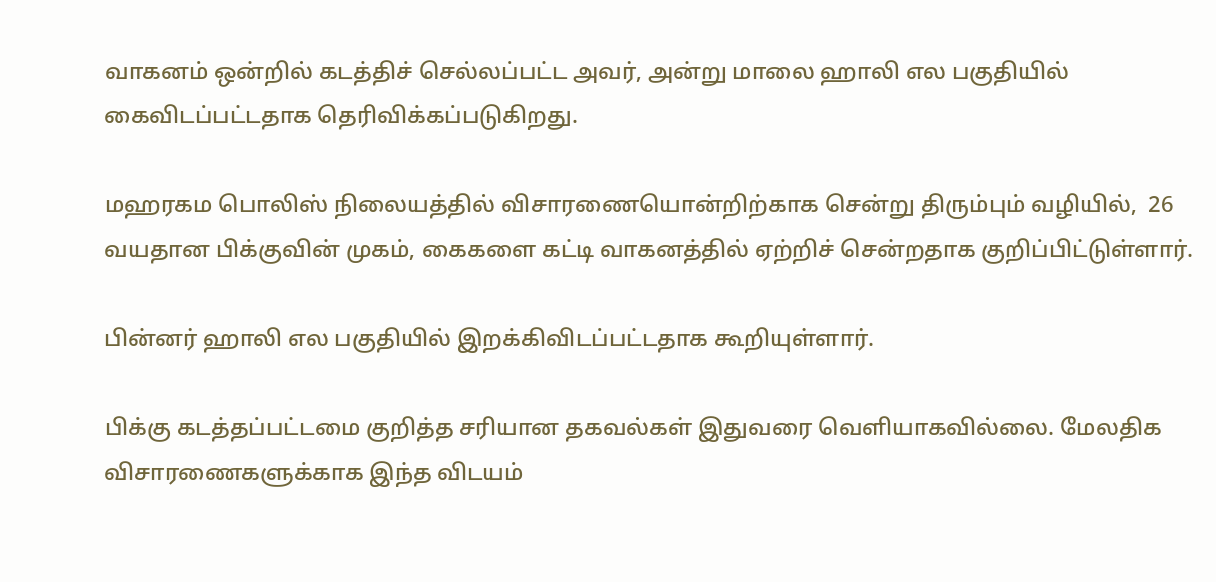வாகனம் ஒன்றில் கடத்திச் செல்லப்பட்ட அவர், அன்று மாலை ஹாலி எல பகுதியில் கைவிடப்பட்டதாக தெரிவிக்கப்படுகிறது.

மஹரகம பொலிஸ் நிலையத்தில் விசாரணையொன்றிற்காக சென்று திரும்பும் வழியில்,  26 வயதான பிக்குவின் முகம், கைகளை கட்டி வாகனத்தில் ஏற்றிச் சென்றதாக குறிப்பிட்டுள்ளார்.

பின்னர் ஹாலி எல பகுதியில் இறக்கிவிடப்பட்டதாக கூறியுள்ளார்.

பிக்கு கடத்தப்பட்டமை குறித்த சரியான தகவல்கள் இதுவரை வெளியாகவில்லை. மேலதிக விசாரணைகளுக்காக இந்த விடயம்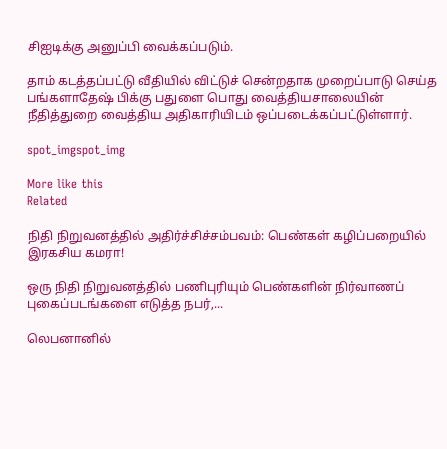சிஐடிக்கு அனுப்பி வைக்கப்படும்.

தாம் கடத்தப்பட்டு வீதியில் விட்டுச் சென்றதாக முறைப்பாடு செய்த பங்களாதேஷ் பிக்கு பதுளை பொது வைத்தியசாலையின் நீதித்துறை வைத்திய அதிகாரியிடம் ஒப்படைக்கப்பட்டுள்ளார்.

spot_imgspot_img

More like this
Related

நிதி நிறுவனத்தில் அதிர்ச்சிச்சம்பவம்: பெண்கள் கழிப்பறையில் இரகசிய கமரா!

ஒரு நிதி நிறுவனத்தில் பணிபுரியும் பெண்களின் நிர்வாணப் புகைப்படங்களை எடுத்த நபர்,...

லெபனானில்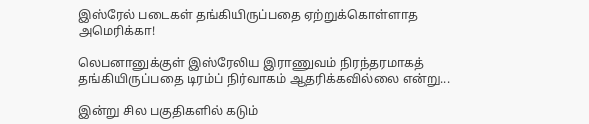இஸ்ரேல் படைகள் தங்கியிருப்பதை ஏற்றுக்கொள்ளாத அமெரிக்கா!

லெபனானுக்குள் இஸ்ரேலிய இராணுவம் நிரந்தரமாகத் தங்கியிருப்பதை டிரம்ப் நிர்வாகம் ஆதரிக்கவில்லை என்று...

இன்று சில பகுதிகளில் கடும்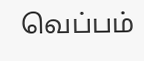வெப்பம்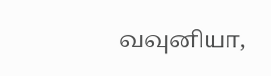வவுனியா,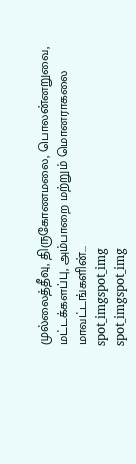முல்லைத்தீவு, திருகோணமலை, பொலன்னறுவை, மட்டக்களப்பு, அம்பாறை மற்றும் மொனராகலை மாவட்டங்களின்...
spot_imgspot_img
spot_imgspot_img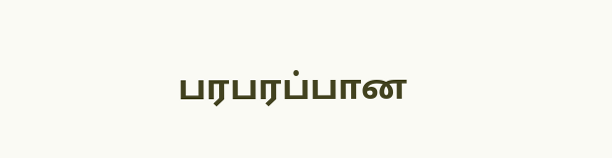பரபரப்பான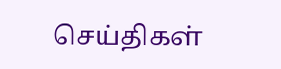செய்திகள்